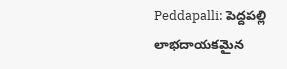Peddapalli: పెద్దపల్లి లాభదాయకమైన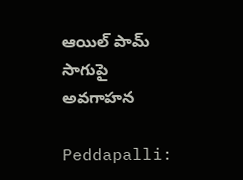ఆయిల్ పామ్ సాగుపై అవగాహన

Peddapalli: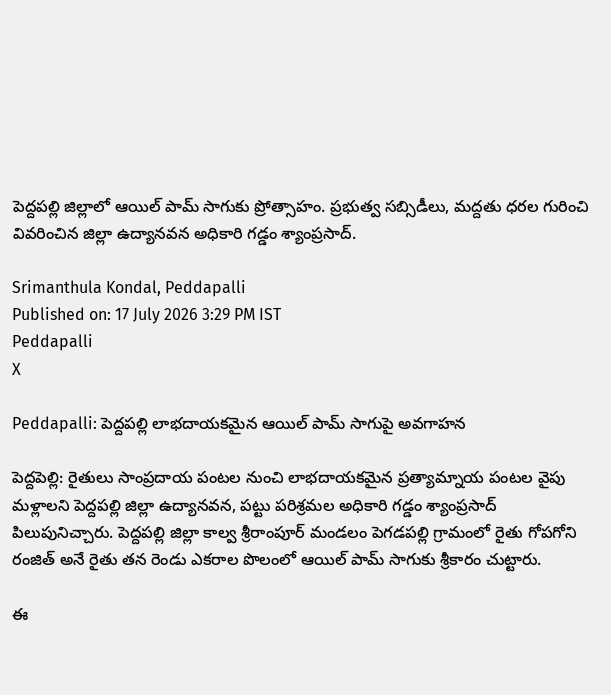పెద్దపల్లి జిల్లాలో ఆయిల్ పామ్ సాగుకు ప్రోత్సాహం. ప్రభుత్వ సబ్సిడీలు, మద్దతు ధరల గురించి వివరించిన జిల్లా ఉద్యానవన అధికారి గడ్డం శ్యాంప్రసాద్.

Srimanthula Kondal, Peddapalli
Published on: 17 July 2026 3:29 PM IST
Peddapalli
X

Peddapalli: పెద్దపల్లి లాభదాయకమైన ఆయిల్ పామ్ సాగుపై అవగాహన

పెద్దపెల్లి: రైతులు సాంప్రదాయ పంటల నుంచి లాభదాయకమైన ప్రత్యామ్నాయ పంటల వైపు మళ్లాలని పెద్దపల్లి జిల్లా ఉద్యానవన, పట్టు పరిశ్రమల అధికారి గడ్డం శ్యాంప్రసాద్ పిలుపునిచ్చారు. పెద్దపల్లి జిల్లా కాల్వ శ్రీరాంపూర్ మండలం పెగడపల్లి గ్రామంలో రైతు గోపగోని రంజిత్ అనే రైతు తన రెండు ఎకరాల పొలంలో ఆయిల్ పామ్ సాగుకు శ్రీకారం చుట్టారు.

ఈ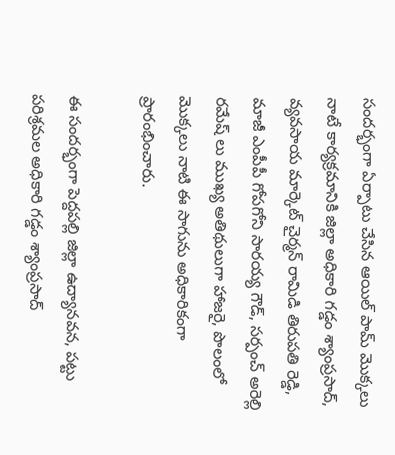సందర్భంగా ఏర్పాటు చేసిన ఆయిల్ పామ్ మొక్కలు నాటే కార్యక్రమానికి జిల్లా అధికారి గడ్డం శ్యాంప్రసాద్, వ్యవసాయ మార్కెట్ చైర్మన్ రామిడి తిరుపతి రెడ్డి, మాజీ ఎంపీపీ గోపగోని సారయ్య గౌడ్, సర్పంచ్ అరెల్లి రమేష్ లు ముఖ్య అతిథులుగా హాజరై, పొలంలో మొక్కలు నాటి ఈ సాగును అధికారికంగా ప్రారంభించారు.

ఈ సందర్భంగా పెద్దపల్లి జిల్లా ఉద్యానవన, పట్టు పరిశ్రమల అధికారి గడ్డం శ్యాంప్రసాద్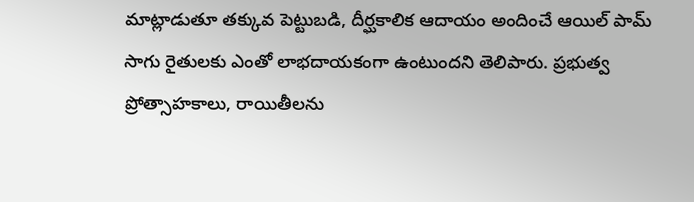మాట్లాడుతూ తక్కువ పెట్టుబడి, దీర్ఘకాలిక ఆదాయం అందించే ఆయిల్ పామ్ సాగు రైతులకు ఎంతో లాభదాయకంగా ఉంటుందని తెలిపారు. ప్రభుత్వ ప్రోత్సాహకాలు, రాయితీలను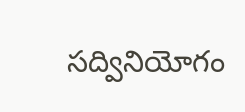సద్వినియోగం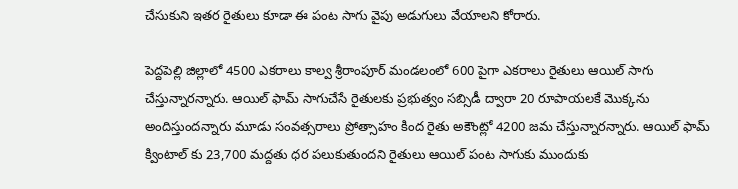చేసుకుని ఇతర రైతులు కూడా ఈ పంట సాగు వైపు అడుగులు వేయాలని కోరారు.

పెద్దపెల్లి జిల్లాలో 4500 ఎకరాలు కాల్వ శ్రీరాంపూర్ మండలంలో 600 పైగా ఎకరాలు రైతులు ఆయిల్ సాగు చేస్తున్నారన్నారు. ఆయిల్ ఫామ్ సాగుచేసే రైతులకు ప్రభుత్వం సబ్సిడీ ద్వారా 20 రూపాయలకే మొక్కను అందిస్తుందన్నారు మూడు సంవత్సరాలు ప్రోత్సాహం కింద రైతు అకౌంట్లో 4200 జమ చేస్తున్నారన్నారు. ఆయిల్ ఫామ్ క్వింటాల్ కు 23,700 మద్దతు ధర పలుకుతుందని రైతులు ఆయిల్ పంట సాగుకు ముందుకు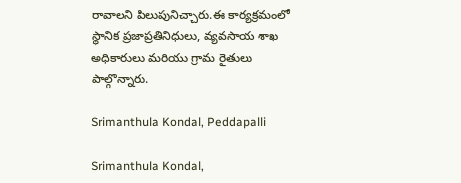రావాలని పిలుపునిచ్చారు.ఈ కార్యక్రమంలో స్థానిక ప్రజాప్రతినిధులు, వ్యవసాయ శాఖ అధికారులు మరియు గ్రామ రైతులు పాల్గొన్నారు.

Srimanthula Kondal, Peddapalli

Srimanthula Kondal,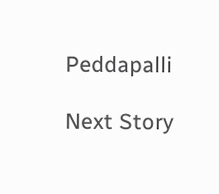Peddapalli

Next Story